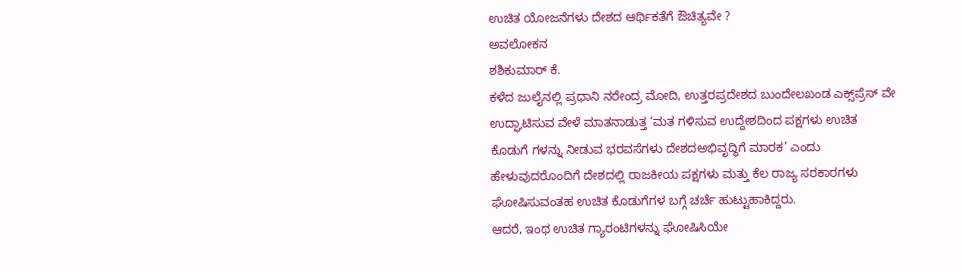ಉಚಿತ ಯೋಜನೆಗಳು ದೇಶದ ಆರ್ಥಿಕತೆಗೆ ಔಚಿತ್ಯವೇ ?
ಅವಲೋಕನ
ಶಶಿಕುಮಾರ್‌ ಕೆ.
ಕಳೆದ ಜುಲೈನಲ್ಲಿ ಪ್ರಧಾನಿ ನರೇಂದ್ರ ಮೋದಿ, ಉತ್ತರಪ್ರದೇಶದ ಬುಂದೇಲಖಂಡ ಎಕ್ಸ್‌ಪ್ರೆಸ್ ವೇ ಉದ್ಘಾಟಿಸುವ ವೇಳೆ ಮಾತನಾಡುತ್ತ ‘ಮತ ಗಳಿಸುವ ಉದ್ದೇಶದಿಂದ ಪಕ್ಷಗಳು ಉಚಿತ ಕೊಡುಗೆ ಗಳನ್ನು ನೀಡುವ ಭರವಸೆಗಳು ದೇಶದಅಭಿವೃದ್ಧಿಗೆ ಮಾರಕ’ ಎಂದು ಹೇಳುವುದರೊಂದಿಗೆ ದೇಶದಲ್ಲಿ ರಾಜಕೀಯ ಪಕ್ಷಗಳು ಮತ್ತು ಕೆಲ ರಾಜ್ಯ ಸರಕಾರಗಳು ಘೋಷಿಸುವಂತಹ ಉಚಿತ ಕೊಡುಗೆಗಳ ಬಗ್ಗೆ ಚರ್ಚೆ ಹುಟ್ಟುಹಾಕಿದ್ದರು.
ಆದರೆ, ಇಂಥ ಉಚಿತ ಗ್ಯಾರಂಟಿಗಳನ್ನು ಘೋಷಿಸಿಯೇ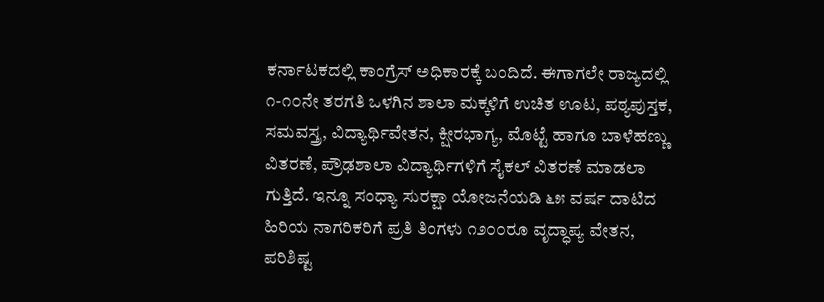ಕರ್ನಾಟಕದಲ್ಲಿ ಕಾಂಗ್ರೆಸ್ ಅಧಿಕಾರಕ್ಕೆ ಬಂದಿದೆ. ಈಗಾಗಲೇ ರಾಜ್ಯದಲ್ಲಿ ೧-೧೦ನೇ ತರಗತಿ ಒಳಗಿನ ಶಾಲಾ ಮಕ್ಕಳಿಗೆ ಉಚಿತ ಊಟ, ಪಠ್ಯಪುಸ್ತಕ, ಸಮವಸ್ತ್ರ, ವಿದ್ಯಾರ್ಥಿವೇತನ, ಕ್ಷೀರಭಾಗ್ಯ, ಮೊಟ್ಟೆ ಹಾಗೂ ಬಾಳೆಹಣ್ಣು ವಿತರಣೆ, ಪ್ರೌಢಶಾಲಾ ವಿದ್ಯಾರ್ಥಿಗಳಿಗೆ ಸೈಕಲ್ ವಿತರಣೆ ಮಾಡಲಾ ಗುತ್ತಿದೆ. ಇನ್ನೂ ಸಂಧ್ಯಾ ಸುರಕ್ಷಾ ಯೋಜನೆಯಡಿ ೬೫ ವರ್ಷ ದಾಟಿದ ಹಿರಿಯ ನಾಗರಿಕರಿಗೆ ಪ್ರತಿ ತಿಂಗಳು ೧೨೦೦ರೂ ವೃದ್ಧಾಪ್ಯ ವೇತನ, ಪರಿಶಿಷ್ಟ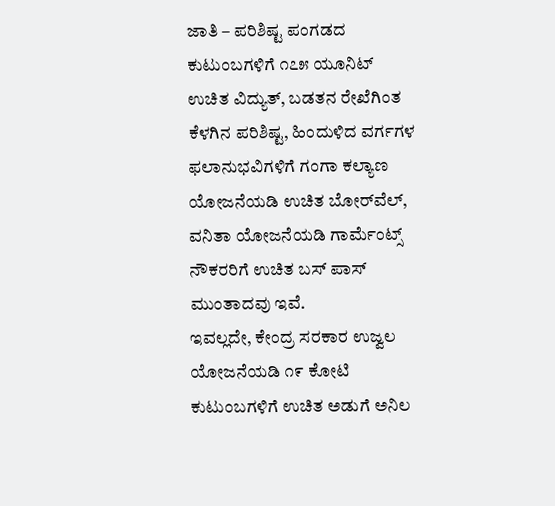ಜಾತಿ – ಪರಿಶಿಷ್ಟ ಪಂಗಡದ ಕುಟುಂಬಗಳಿಗೆ ೧೭೫ ಯೂನಿಟ್ ಉಚಿತ ವಿದ್ಯುತ್, ಬಡತನ ರೇಖೆಗಿಂತ ಕೆಳಗಿನ ಪರಿಶಿಷ್ಟ, ಹಿಂದುಳಿದ ವರ್ಗಗಳ ಫಲಾನುಭವಿಗಳಿಗೆ ಗಂಗಾ ಕಲ್ಯಾಣ ಯೋಜನೆಯಡಿ ಉಚಿತ ಬೋರ್‌ವೆಲ್, ವನಿತಾ ಯೋಜನೆಯಡಿ ಗಾರ್ಮೆಂಟ್ಸ್ ನೌಕರರಿಗೆ ಉಚಿತ ಬಸ್ ಪಾಸ್ ಮುಂತಾದವು ಇವೆ.
ಇವಲ್ಲದೇ, ಕೇಂದ್ರ ಸರಕಾರ ಉಜ್ವಲ ಯೋಜನೆಯಡಿ ೧೯ ಕೋಟಿ ಕುಟುಂಬಗಳಿಗೆ ಉಚಿತ ಅಡುಗೆ ಅನಿಲ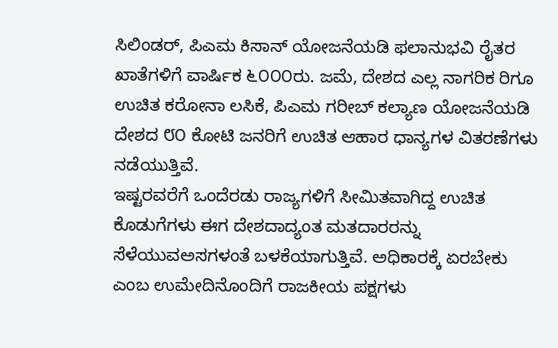ಸಿಲಿಂಡರ್, ಪಿಎಮ ಕಿಸಾನ್ ಯೋಜನೆಯಡಿ ಫಲಾನುಭವಿ ರೈತರ ಖಾತೆಗಳಿಗೆ ವಾರ್ಷಿಕ ೬೦೦೦ರು. ಜಮೆ, ದೇಶದ ಎಲ್ಲ ನಾಗರಿಕ ರಿಗೂ ಉಚಿತ ಕರೋನಾ ಲಸಿಕೆ, ಪಿಎಮ ಗರೀಬ್ ಕಲ್ಯಾಣ ಯೋಜನೆಯಡಿ ದೇಶದ ೮೦ ಕೋಟಿ ಜನರಿಗೆ ಉಚಿತ ಆಹಾರ ಧಾನ್ಯಗಳ ವಿತರಣೆಗಳು ನಡೆಯುತ್ತಿವೆ.
ಇಷ್ಟರವರೆಗೆ ಒಂದೆರಡು ರಾಜ್ಯಗಳಿಗೆ ಸೀಮಿತವಾಗಿದ್ದ ಉಚಿತ ಕೊಡುಗೆಗಳು ಈಗ ದೇಶದಾದ್ಯಂತ ಮತದಾರರನ್ನು ಸೆಳೆಯುವಅಸಗಳಂತೆ ಬಳಕೆಯಾಗುತ್ತಿವೆ. ಅಧಿಕಾರಕ್ಕೆ ಏರಬೇಕು ಎಂಬ ಉಮೇದಿನೊಂದಿಗೆ ರಾಜಕೀಯ ಪಕ್ಷಗಳು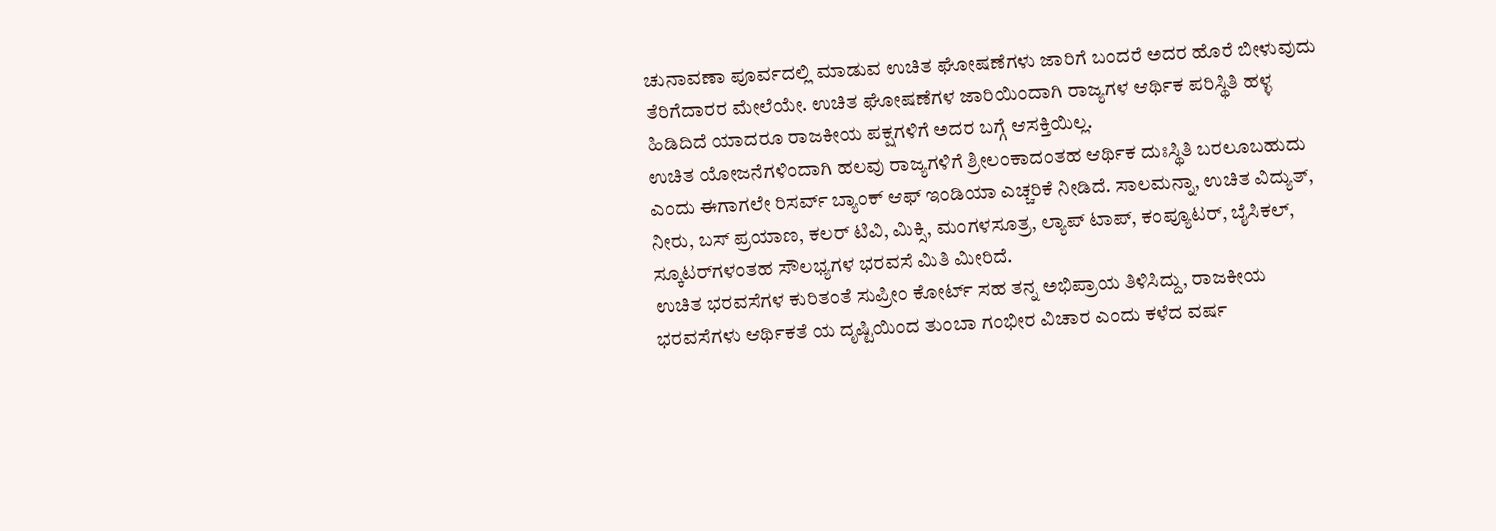ಚುನಾವಣಾ ಪೂರ್ವದಲ್ಲಿ ಮಾಡುವ ಉಚಿತ ಘೋಷಣೆಗಳು ಜಾರಿಗೆ ಬಂದರೆ ಅದರ ಹೊರೆ ಬೀಳುವುದು ತೆರಿಗೆದಾರರ ಮೇಲೆಯೇ. ಉಚಿತ ಘೋಷಣೆಗಳ ಜಾರಿಯಿಂದಾಗಿ ರಾಜ್ಯಗಳ ಆರ್ಥಿಕ ಪರಿಸ್ಥಿತಿ ಹಳ್ಳ ಹಿಡಿದಿದೆ ಯಾದರೂ ರಾಜಕೀಯ ಪಕ್ಷಗಳಿಗೆ ಅದರ ಬಗ್ಗೆ ಆಸಕ್ತಿಯಿಲ್ಲ.
ಉಚಿತ ಯೋಜನೆಗಳಿಂದಾಗಿ ಹಲವು ರಾಜ್ಯಗಳಿಗೆ ಶ್ರೀಲಂಕಾದಂತಹ ಆರ್ಥಿಕ ದುಃಸ್ಥಿತಿ ಬರಲೂಬಹುದು ಎಂದು ಈಗಾಗಲೇ ರಿಸರ್ವ್ ಬ್ಯಾಂಕ್ ಆಫ್ ಇಂಡಿಯಾ ಎಚ್ಚರಿಕೆ ನೀಡಿದೆ. ಸಾಲಮನ್ನಾ, ಉಚಿತ ವಿದ್ಯುತ್, ನೀರು, ಬಸ್ ಪ್ರಯಾಣ, ಕಲರ್ ಟಿವಿ, ಮಿಕ್ಸಿ, ಮಂಗಳಸೂತ್ರ, ಲ್ಯಾಪ್ ಟಾಪ್, ಕಂಪ್ಯೂಟರ್, ಬೈಸಿಕಲ್, ಸ್ಕೂಟರ್‌ಗಳಂತಹ ಸೌಲಭ್ಯಗಳ ಭರವಸೆ ಮಿತಿ ಮೀರಿದೆ.
ಉಚಿತ ಭರವಸೆಗಳ ಕುರಿತಂತೆ ಸುಪ್ರೀಂ ಕೋರ್ಟ್ ಸಹ ತನ್ನ ಅಭಿಪ್ರಾಯ ತಿಳಿಸಿದ್ದು, ರಾಜಕೀಯ ಭರವಸೆಗಳು ಆರ್ಥಿಕತೆ ಯ ದೃಷ್ಟಿಯಿಂದ ತುಂಬಾ ಗಂಭೀರ ವಿಚಾರ ಎಂದು ಕಳೆದ ವರ್ಷ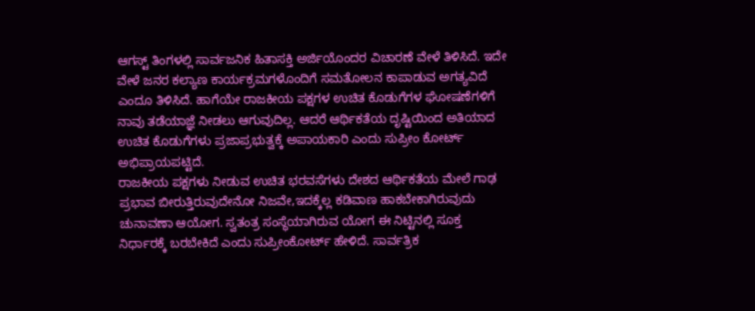ಆಗಸ್ಟ್ ತಿಂಗಳಲ್ಲಿ ಸಾರ್ವಜನಿಕ ಹಿತಾಸಕ್ತಿ ಅರ್ಜಿಯೊಂದರ ವಿಚಾರಣೆ ವೇಳೆ ತಿಳಿಸಿದೆ. ಇದೇ ವೇಳೆ ಜನರ ಕಲ್ಯಾಣ ಕಾರ್ಯಕ್ರಮಗಳೊಂದಿಗೆ ಸಮತೋಲನ ಕಾಪಾಡುವ ಅಗತ್ಯವಿದೆ ಎಂದೂ ತಿಳಿಸಿದೆ. ಹಾಗೆಯೇ ರಾಜಕೀಯ ಪಕ್ಷಗಳ ಉಚಿತ ಕೊಡುಗೆಗಳ ಘೋಷಣೆಗಳಿಗೆ ನಾವು ತಡೆಯಾಜ್ಞೆ ನೀಡಲು ಆಗುವುದಿಲ್ಲ. ಆದರೆ ಆರ್ಥಿಕತೆಯ ದೃಷ್ಟಿಯಿಂದ ಅತಿಯಾದ ಉಚಿತ ಕೊಡುಗೆಗಳು ಪ್ರಜಾಪ್ರಭುತ್ವಕ್ಕೆ ಅಪಾಯಕಾರಿ ಎಂದು ಸುಪ್ರೀಂ ಕೋರ್ಟ್ ಅಭಿಪ್ರಾಯಪಟ್ಟಿದೆ.
ರಾಜಕೀಯ ಪಕ್ಷಗಳು ನೀಡುವ ಉಚಿತ ಭರವಸೆಗಳು ದೇಶದ ಆರ್ಥಿಕತೆಯ ಮೇಲೆ ಗಾಢ ಪ್ರಭಾವ ಬೀರುತ್ತಿರುವುದೇನೋ ನಿಜವೇ,ಇದಕ್ಕೆಲ್ಲ ಕಡಿವಾಣ ಹಾಕಬೇಕಾಗಿರುವುದು ಚುನಾವಣಾ ಆಯೋಗ. ಸ್ವತಂತ್ರ ಸಂಸ್ಥೆಯಾಗಿರುವ ಯೋಗ ಈ ನಿಟ್ಟಿನಲ್ಲಿ ಸೂಕ್ತ ನಿರ್ಧಾರಕ್ಕೆ ಬರಬೇಕಿದೆ ಎಂದು ಸುಪ್ರೀಂಕೋರ್ಟ್ ಹೇಳಿದೆ. ಸಾರ್ವತ್ರಿಕ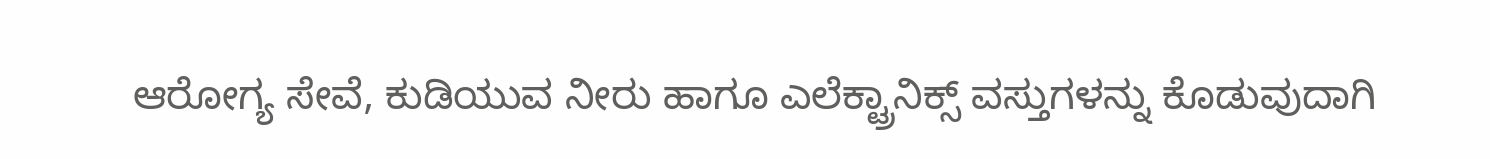ಆರೋಗ್ಯ ಸೇವೆ, ಕುಡಿಯುವ ನೀರು ಹಾಗೂ ಎಲೆಕ್ಟ್ರಾನಿಕ್ಸ್ ವಸ್ತುಗಳನ್ನು ಕೊಡುವುದಾಗಿ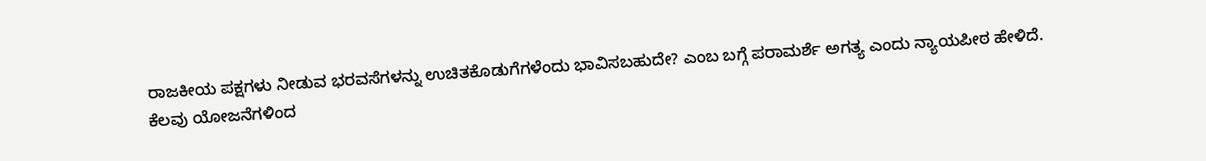ರಾಜಕೀಯ ಪಕ್ಷಗಳು ನೀಡುವ ಭರವಸೆಗಳನ್ನು ಉಚಿತಕೊಡುಗೆಗಳೆಂದು ಭಾವಿಸಬಹುದೇ? ಎಂಬ ಬಗ್ಗೆ ಪರಾಮರ್ಶೆ ಅಗತ್ಯ ಎಂದು ನ್ಯಾಯಪೀಠ ಹೇಳಿದೆ.
ಕೆಲವು ಯೋಜನೆಗಳಿಂದ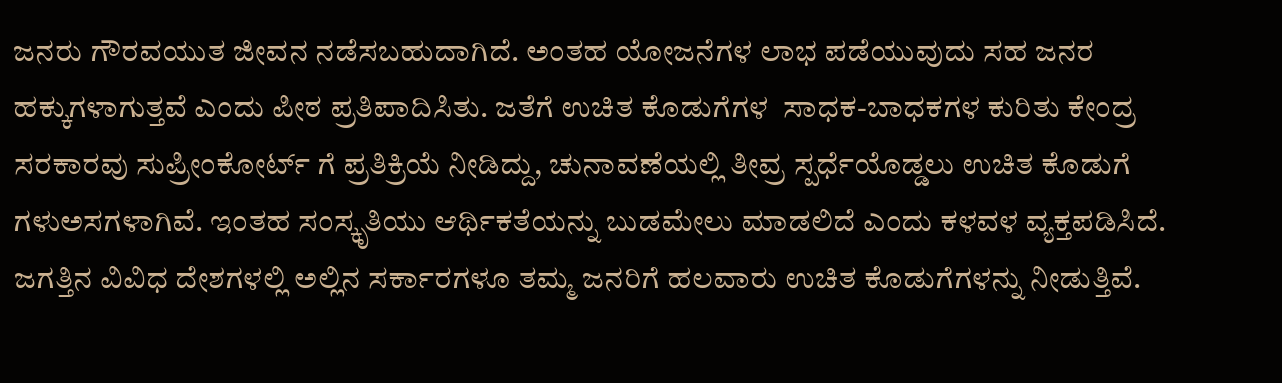ಜನರು ಗೌರವಯುತ ಜೀವನ ನಡೆಸಬಹುದಾಗಿದೆ. ಅಂತಹ ಯೋಜನೆಗಳ ಲಾಭ ಪಡೆಯುವುದು ಸಹ ಜನರ ಹಕ್ಕುಗಳಾಗುತ್ತವೆ ಎಂದು ಪೀಠ ಪ್ರತಿಪಾದಿಸಿತು. ಜತೆಗೆ ಉಚಿತ ಕೊಡುಗೆಗಳ  ಸಾಧಕ-ಬಾಧಕಗಳ ಕುರಿತು ಕೇಂದ್ರ ಸರಕಾರವು ಸುಪ್ರೀಂಕೋರ್ಟ್ ಗೆ ಪ್ರತಿಕ್ರಿಯೆ ನೀಡಿದ್ದು, ಚುನಾವಣೆಯಲ್ಲಿ ತೀವ್ರ ಸ್ಪರ್ಧೆಯೊಡ್ಡಲು ಉಚಿತ ಕೊಡುಗೆ ಗಳುಅಸಗಳಾಗಿವೆ. ಇಂತಹ ಸಂಸ್ಕೃತಿಯು ಆರ್ಥಿಕತೆಯನ್ನು ಬುಡಮೇಲು ಮಾಡಲಿದೆ ಎಂದು ಕಳವಳ ವ್ಯಕ್ತಪಡಿಸಿದೆ.
ಜಗತ್ತಿನ ವಿವಿಧ ದೇಶಗಳಲ್ಲಿ ಅಲ್ಲಿನ ಸರ್ಕಾರಗಳೂ ತಮ್ಮ ಜನರಿಗೆ ಹಲವಾರು ಉಚಿತ ಕೊಡುಗೆಗಳನ್ನು ನೀಡುತ್ತಿವೆ.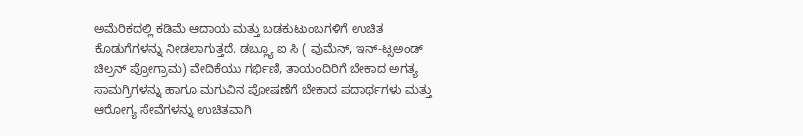ಅಮೆರಿಕದಲ್ಲಿ ಕಡಿಮೆ ಆದಾಯ ಮತ್ತು ಬಡಕುಟುಂಬಗಳಿಗೆ ಉಚಿತ ಕೊಡುಗೆಗಳನ್ನು ನೀಡಲಾಗುತ್ತದೆ. ಡಬ್ಲ್ಯೂ ಐ ಸಿ ( ವುಮೆನ್, ಇನ್-ಟ್ಸಅಂಡ್ ಚಿಲ್ರನ್ ಪ್ರೋಗ್ರಾಮ) ವೇದಿಕೆಯು ಗರ್ಭಿಣಿ, ತಾಯಂದಿರಿಗೆ ಬೇಕಾದ ಅಗತ್ಯ ಸಾಮಗ್ರಿಗಳನ್ನು ಹಾಗೂ ಮಗುವಿನ ಪೋಷಣೆಗೆ ಬೇಕಾದ ಪದಾರ್ಥಗಳು ಮತ್ತು ಆರೋಗ್ಯ ಸೇವೆಗಳನ್ನು ಉಚಿತವಾಗಿ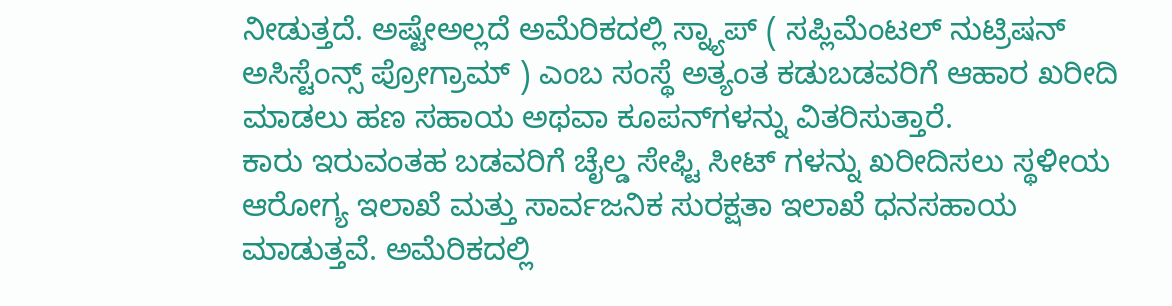ನೀಡುತ್ತದೆ. ಅಷ್ಟೇಅಲ್ಲದೆ ಅಮೆರಿಕದಲ್ಲಿ ಸ್ನ್ಯಾಪ್ ( ಸಪ್ಲಿಮೆಂಟಲ್ ನುಟ್ರಿಷನ್ ಅಸಿಸ್ಟೆಂನ್ಸ್ ಪ್ರೋಗ್ರಾಮ್ ) ಎಂಬ ಸಂಸ್ಥೆ ಅತ್ಯಂತ ಕಡುಬಡವರಿಗೆ ಆಹಾರ ಖರೀದಿ ಮಾಡಲು ಹಣ ಸಹಾಯ ಅಥವಾ ಕೂಪನ್‌ಗಳನ್ನು ವಿತರಿಸುತ್ತಾರೆ.
ಕಾರು ಇರುವಂತಹ ಬಡವರಿಗೆ ಚೈಲ್ಡ ಸೇಫ್ಟಿ ಸೀಟ್ ಗಳನ್ನು ಖರೀದಿಸಲು ಸ್ಥಳೀಯ ಆರೋಗ್ಯ ಇಲಾಖೆ ಮತ್ತು ಸಾರ್ವಜನಿಕ ಸುರಕ್ಷತಾ ಇಲಾಖೆ ಧನಸಹಾಯ ಮಾಡುತ್ತವೆ. ಅಮೆರಿಕದಲ್ಲಿ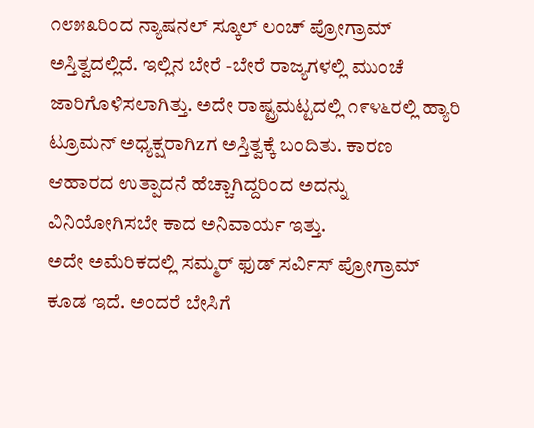೧೮೫೩ರಿಂದ ನ್ಯಾಷನಲ್ ಸ್ಕೂಲ್ ಲಂಚ್ ಪ್ರೋಗ್ರಾಮ್ ಅಸ್ತಿತ್ವದಲ್ಲಿದೆ. ಇಲ್ಲಿನ ಬೇರೆ -ಬೇರೆ ರಾಜ್ಯಗಳಲ್ಲಿ ಮುಂಚೆ ಜಾರಿಗೊಳಿಸಲಾಗಿತ್ತು. ಅದೇ ರಾಷ್ಟ್ರಮಟ್ಟದಲ್ಲಿ ೧೯೪೬ರಲ್ಲಿ ಹ್ಯಾರಿ ಟ್ರೂಮನ್ ಅಧ್ಯಕ್ಷರಾಗಿzಗ ಅಸ್ತಿತ್ವಕ್ಕೆ ಬಂದಿತು. ಕಾರಣ ಆಹಾರದ ಉತ್ಪಾದನೆ ಹೆಚ್ಚಾಗಿದ್ದರಿಂದ ಅದನ್ನು ವಿನಿಯೋಗಿಸಬೇ ಕಾದ ಅನಿವಾರ್ಯ ಇತ್ತು.
ಅದೇ ಅಮೆರಿಕದಲ್ಲಿ ಸಮ್ಮರ್ ಫುಡ್ ಸರ್ವಿಸ್ ಪ್ರೋಗ್ರಾಮ್ ಕೂಡ ಇದೆ. ಅಂದರೆ ಬೇಸಿಗೆ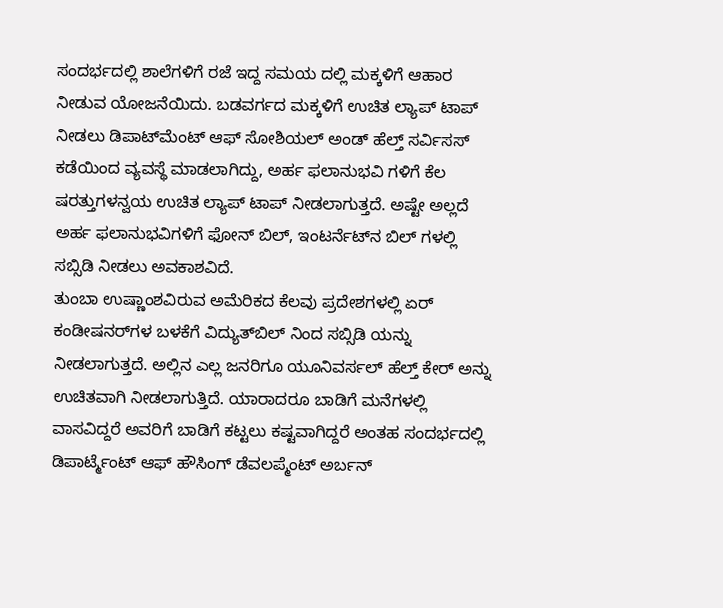ಸಂದರ್ಭದಲ್ಲಿ ಶಾಲೆಗಳಿಗೆ ರಜೆ ಇದ್ದ ಸಮಯ ದಲ್ಲಿ ಮಕ್ಕಳಿಗೆ ಆಹಾರ ನೀಡುವ ಯೋಜನೆಯಿದು. ಬಡವರ್ಗದ ಮಕ್ಕಳಿಗೆ ಉಚಿತ ಲ್ಯಾಪ್ ಟಾಪ್ ನೀಡಲು ಡಿಪಾಟ್‌ಮೆಂಟ್ ಆಫ್ ಸೋಶಿಯಲ್ ಅಂಡ್ ಹೆಲ್ತ್ ಸರ್ವಿಸಸ್ ಕಡೆಯಿಂದ ವ್ಯವಸ್ಥೆ ಮಾಡಲಾಗಿದ್ದು, ಅರ್ಹ ಫಲಾನುಭವಿ ಗಳಿಗೆ ಕೆಲ ಷರತ್ತುಗಳನ್ವಯ ಉಚಿತ ಲ್ಯಾಪ್ ಟಾಪ್ ನೀಡಲಾಗುತ್ತದೆ. ಅಷ್ಟೇ ಅಲ್ಲದೆ ಅರ್ಹ ಫಲಾನುಭವಿಗಳಿಗೆ ಫೋನ್ ಬಿಲ್, ಇಂಟರ್ನೆಟ್‌ನ ಬಿಲ್ ಗಳಲ್ಲಿ ಸಬ್ಸಿಡಿ ನೀಡಲು ಅವಕಾಶವಿದೆ.
ತುಂಬಾ ಉಷ್ಣಾಂಶವಿರುವ ಅಮೆರಿಕದ ಕೆಲವು ಪ್ರದೇಶಗಳಲ್ಲಿ ಏರ್ ಕಂಡೀಷನರ್‌ಗಳ ಬಳಕೆಗೆ ವಿದ್ಯುತ್‌ಬಿಲ್ ನಿಂದ ಸಬ್ಸಿಡಿ ಯನ್ನು ನೀಡಲಾಗುತ್ತದೆ. ಅಲ್ಲಿನ ಎಲ್ಲ ಜನರಿಗೂ ಯೂನಿವರ್ಸಲ್ ಹೆಲ್ತ್ ಕೇರ್ ಅನ್ನು ಉಚಿತವಾಗಿ ನೀಡಲಾಗುತ್ತಿದೆ. ಯಾರಾದರೂ ಬಾಡಿಗೆ ಮನೆಗಳಲ್ಲಿ ವಾಸವಿದ್ದರೆ ಅವರಿಗೆ ಬಾಡಿಗೆ ಕಟ್ಟಲು ಕಷ್ಟವಾಗಿದ್ದರೆ ಅಂತಹ ಸಂದರ್ಭದಲ್ಲಿ ಡಿಪಾರ್ಟ್ಮೆಂಟ್ ಆಫ್ ಹೌಸಿಂಗ್ ಡೆವಲಪ್ಮೆಂಟ್ ಅರ್ಬನ್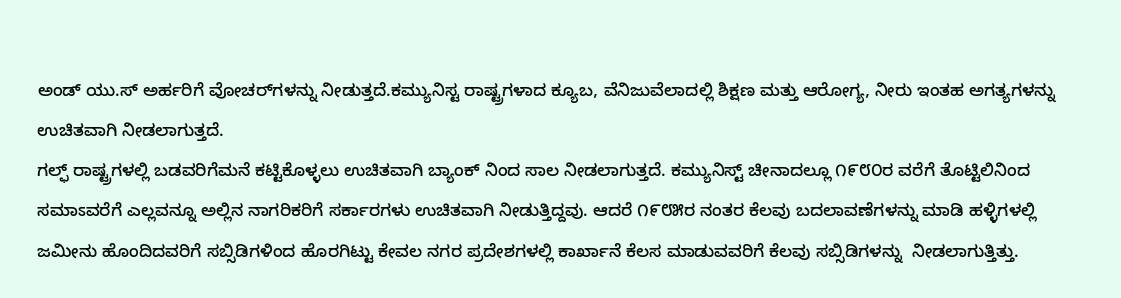ಅಂಡ್ ಯು.ಸ್ ಅರ್ಹರಿಗೆ ವೋಚರ್‌ಗಳನ್ನು ನೀಡುತ್ತದೆ.ಕಮ್ಯುನಿಸ್ಟ ರಾಷ್ಟ್ರಗಳಾದ ಕ್ಯೂಬ, ವೆನಿಜುವೆಲಾದಲ್ಲಿ ಶಿಕ್ಷಣ ಮತ್ತು ಆರೋಗ್ಯ, ನೀರು ಇಂತಹ ಅಗತ್ಯಗಳನ್ನು ಉಚಿತವಾಗಿ ನೀಡಲಾಗುತ್ತದೆ.
ಗಲ್ಫ್ ರಾಷ್ಟ್ರಗಳಲ್ಲಿ ಬಡವರಿಗೆಮನೆ ಕಟ್ಟಿಕೊಳ್ಳಲು ಉಚಿತವಾಗಿ ಬ್ಯಾಂಕ್ ನಿಂದ ಸಾಲ ನೀಡಲಾಗುತ್ತದೆ. ಕಮ್ಯುನಿಸ್ಟ್ ಚೀನಾದಲ್ಲೂ ೧೯೮೦ರ ವರೆಗೆ ತೊಟ್ಟಿಲಿನಿಂದ ಸಮಾಽವರೆಗೆ ಎಲ್ಲವನ್ನೂ ಅಲ್ಲಿನ ನಾಗರಿಕರಿಗೆ ಸರ್ಕಾರಗಳು ಉಚಿತವಾಗಿ ನೀಡುತ್ತಿದ್ದವು. ಆದರೆ ೧೯೮೫ರ ನಂತರ ಕೆಲವು ಬದಲಾವಣೆಗಳನ್ನು ಮಾಡಿ ಹಳ್ಳಿಗಳಲ್ಲಿ ಜಮೀನು ಹೊಂದಿದವರಿಗೆ ಸಬ್ಸಿಡಿಗಳಿಂದ ಹೊರಗಿಟ್ಟು ಕೇವಲ ನಗರ ಪ್ರದೇಶಗಳಲ್ಲಿ ಕಾರ್ಖಾನೆ ಕೆಲಸ ಮಾಡುವವರಿಗೆ ಕೆಲವು ಸಬ್ಸಿಡಿಗಳನ್ನು  ನೀಡಲಾಗುತ್ತಿತ್ತು.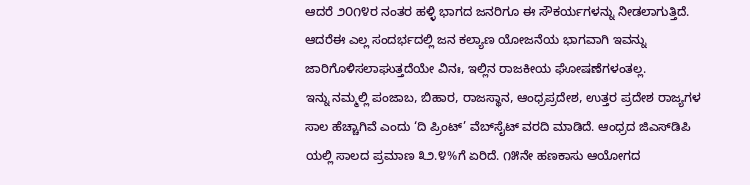ಆದರೆ ೨೦೧೪ರ ನಂತರ ಹಳ್ಳಿ ಭಾಗದ ಜನರಿಗೂ ಈ ಸೌಕರ್ಯಗಳನ್ನು ನೀಡಲಾಗುತ್ತಿದೆ. ಆದರೆಈ ಎಲ್ಲ ಸಂದರ್ಭದಲ್ಲಿ ಜನ ಕಲ್ಯಾಣ ಯೋಜನೆಯ ಭಾಗವಾಗಿ ಇವನ್ನು ಜಾರಿಗೊಳಿಸಲಾಘುತ್ತದೆಯೇ ವಿನಃ, ಇಲ್ಲಿನ ರಾಜಕೀಯ ಘೋಷಣೆಗಳಂತಲ್ಲ.
ಇನ್ನು ನಮ್ಮಲ್ಲಿ ಪಂಜಾಬ, ಬಿಹಾರ, ರಾಜಸ್ಥಾನ, ಆಂಧ್ರಪ್ರದೇಶ, ಉತ್ತರ ಪ್ರದೇಶ ರಾಜ್ಯಗಳ ಸಾಲ ಹೆಚ್ಚಾಗಿವೆ ಎಂದು ‘ದಿ ಪ್ರಿಂಟ್’ ವೆಬ್‌ಸೈಟ್ ವರದಿ ಮಾಡಿದೆ. ಆಂಧ್ರದ ಜಿಎಸ್‌ಡಿಪಿ ಯಲ್ಲಿ ಸಾಲದ ಪ್ರಮಾಣ ೩೨.೪%ಗೆ ಏರಿದೆ. ೧೫ನೇ ಹಣಕಾಸು ಆಯೋಗದ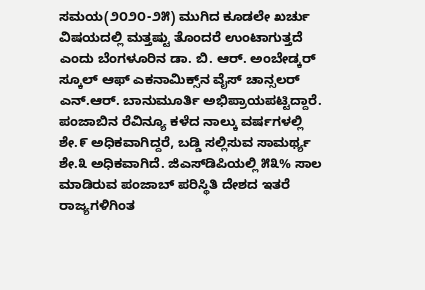ಸಮಯ(೨೦೨೦-೨೫) ಮುಗಿದ ಕೂಡಲೇ ಖರ್ಚು ವಿಷಯದಲ್ಲಿ ಮತ್ತಷ್ಟು ತೊಂದರೆ ಉಂಟಾಗುತ್ತದೆ ಎಂದು ಬೆಂಗಳೂರಿನ ಡಾ. ಬಿ. ಆರ್. ಅಂಬೇಡ್ಕರ್ ಸ್ಕೂಲ್ ಆಫ್ ಎಕನಾಮಿಕ್ಸ್‌ನ ವೈಸ್ ಚಾನ್ಸಲರ್ ಎನ್.ಆರ್. ಬಾನುಮೂರ್ತಿ ಅಭಿಪ್ರಾಯಪಟ್ಟಿದ್ದಾರೆ.
ಪಂಜಾಬಿನ ರೆವಿನ್ಯೂ ಕಳೆದ ನಾಲ್ಕು ವರ್ಷಗಳಲ್ಲಿ ಶೇ.೯ ಅಧಿಕವಾಗಿದ್ದರೆ, ಬಡ್ಡಿ ಸಲ್ಲಿಸುವ ಸಾಮರ್ಥ್ಯ ಶೇ.೩ ಅಧಿಕವಾಗಿದೆ. ಜಿಎಸ್‌ಡಿಪಿಯಲ್ಲಿ ೫೩% ಸಾಲ ಮಾಡಿರುವ ಪಂಜಾಬ್ ಪರಿಸ್ಥಿತಿ ದೇಶದ ಇತರೆ ರಾಜ್ಯಗಳಿಗಿಂತ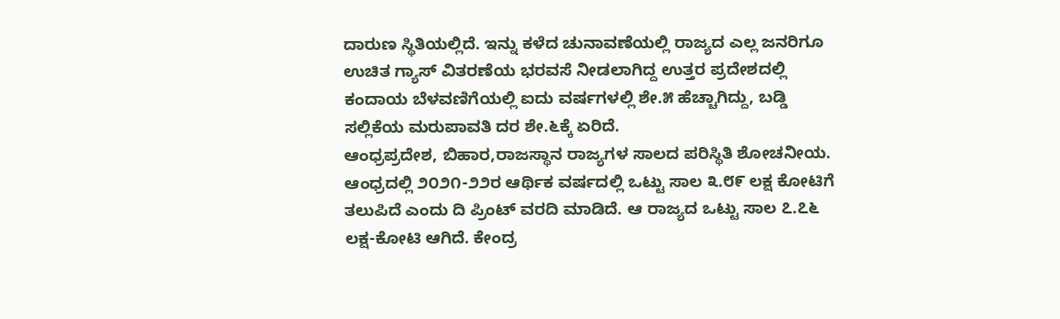ದಾರುಣ ಸ್ಥಿತಿಯಲ್ಲಿದೆ. ಇನ್ನು ಕಳೆದ ಚುನಾವಣೆಯಲ್ಲಿ ರಾಜ್ಯದ ಎಲ್ಲ ಜನರಿಗೂ ಉಚಿತ ಗ್ಯಾಸ್ ವಿತರಣೆಯ ಭರವಸೆ ನೀಡಲಾಗಿದ್ದ ಉತ್ತರ ಪ್ರದೇಶದಲ್ಲಿ ಕಂದಾಯ ಬೆಳವಣಿಗೆಯಲ್ಲಿ ಐದು ವರ್ಷಗಳಲ್ಲಿ ಶೇ.೫ ಹೆಚ್ಚಾಗಿದ್ದು, ಬಡ್ಡಿ ಸಲ್ಲಿಕೆಯ ಮರುಪಾವತಿ ದರ ಶೇ.೬ಕ್ಕೆ ಏರಿದೆ.
ಆಂಧ್ರಪ್ರದೇಶ, ಬಿಹಾರ,ರಾಜಸ್ಥಾನ ರಾಜ್ಯಗಳ ಸಾಲದ ಪರಿಸ್ಥಿತಿ ಶೋಚನೀಯ. ಆಂಧ್ರದಲ್ಲಿ ೨೦೨೧-೨೨ರ ಆರ್ಥಿಕ ವರ್ಷದಲ್ಲಿ ಒಟ್ಟು ಸಾಲ ೩.೮೯ ಲಕ್ಷ ಕೋಟಿಗೆ ತಲುಪಿದೆ ಎಂದು ದಿ ಪ್ರಿಂಟ್ ವರದಿ ಮಾಡಿದೆ. ಆ ರಾಜ್ಯದ ಒಟ್ಟು ಸಾಲ ೭.೭೬ ಲಕ್ಷ-ಕೋಟಿ ಆಗಿದೆ. ಕೇಂದ್ರ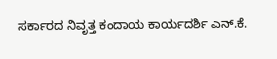ಸರ್ಕಾರದ ನಿವೃತ್ತ ಕಂದಾಯ ಕಾರ್ಯದರ್ಶಿ ಎನ್.ಕೆ.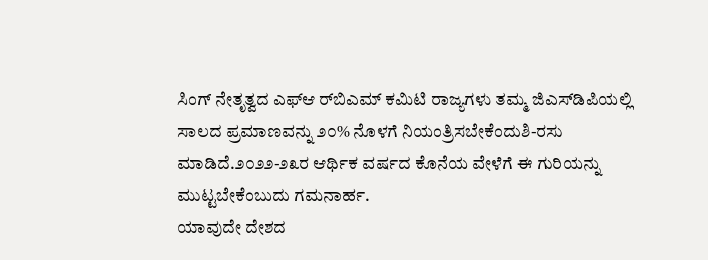ಸಿಂಗ್ ನೇತೃತ್ವದ ಎಫ್ಆ ರ್‌ಬಿಎಮ್ ಕಮಿಟಿ ರಾಜ್ಯಗಳು ತಮ್ಮ ಜಿಎಸ್‌ಡಿಪಿಯಲ್ಲಿ ಸಾಲದ ಪ್ರಮಾಣವನ್ನು ೨೦% ನೊಳಗೆ ನಿಯಂತ್ರಿಸಬೇಕೆಂದುಶಿ-ರಸು ಮಾಡಿದೆ.೨೦೨೨-೨೩ರ ಆರ್ಥಿಕ ವರ್ಷದ ಕೊನೆಯ ವೇಳೆಗೆ ಈ ಗುರಿಯನ್ನು ಮುಟ್ಟಬೇಕೆಂಬುದು ಗಮನಾರ್ಹ.
ಯಾವುದೇ ದೇಶದ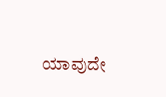ಯಾವುದೇ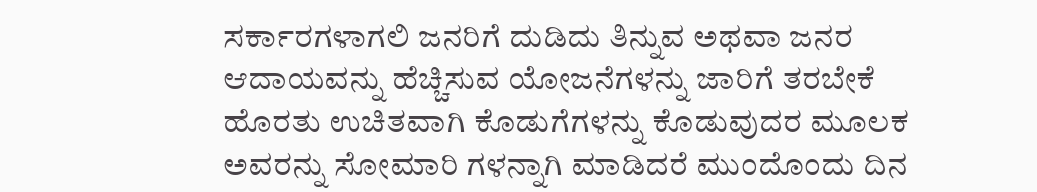ಸರ್ಕಾರಗಳಾಗಲಿ ಜನರಿಗೆ ದುಡಿದು ತಿನ್ನುವ ಅಥವಾ ಜನರ ಆದಾಯವನ್ನು ಹೆಚ್ಚಿಸುವ ಯೋಜನೆಗಳನ್ನು ಜಾರಿಗೆ ತರಬೇಕೆ ಹೊರತು ಉಚಿತವಾಗಿ ಕೊಡುಗೆಗಳನ್ನು ಕೊಡುವುದರ ಮೂಲಕ ಅವರನ್ನು ಸೋಮಾರಿ ಗಳನ್ನಾಗಿ ಮಾಡಿದರೆ ಮುಂದೊಂದು ದಿನ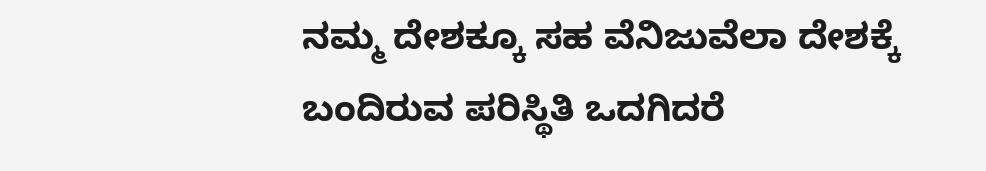ನಮ್ಮ ದೇಶಕ್ಕೂ ಸಹ ವೆನಿಜುವೆಲಾ ದೇಶಕ್ಕೆ ಬಂದಿರುವ ಪರಿಸ್ಥಿತಿ ಒದಗಿದರೆ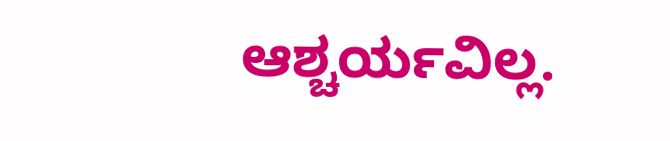ಆಶ್ಚರ್ಯವಿಲ್ಲ.